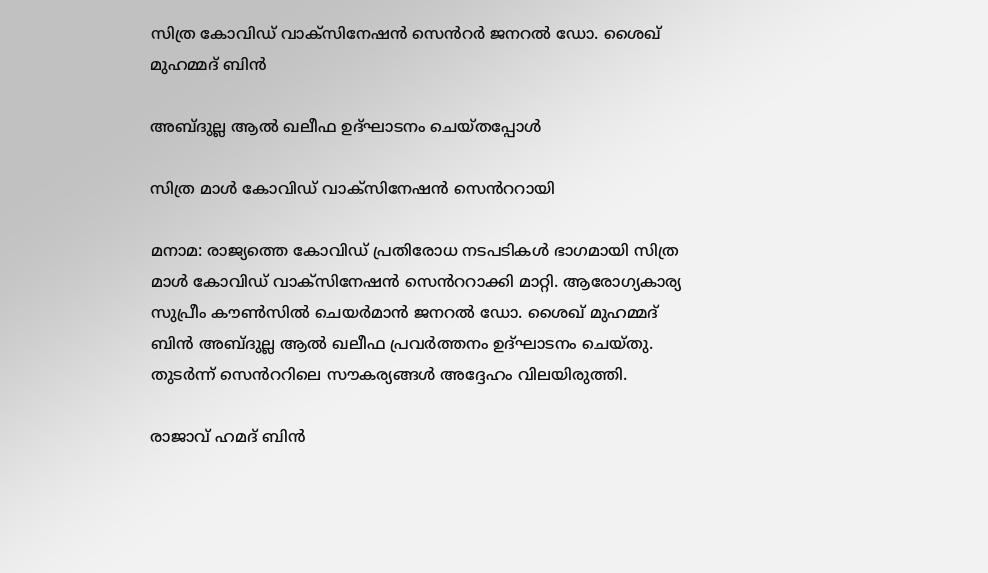സിത്ര കോവിഡ് വാക്സിനേഷൻ സെൻറർ ജനറൽ ഡോ. ശൈഖ് മുഹമ്മദ് ബിൻ

അബ്ദുല്ല ആൽ ഖലീഫ ഉദ്ഘാടനം ചെയ്തപ്പോൾ

സിത്ര മാൾ കോവിഡ് വാക്സിനേഷൻ സെൻററായി

മനാമ: രാജ്യത്തെ കോവിഡ് പ്രതിരോധ നടപടികൾ ഭാഗമായി സിത്ര മാൾ കോവിഡ് വാക്സിനേഷൻ സെൻററാക്കി മാറ്റി. ആരോഗ്യകാര്യ സുപ്രീം കൗൺസിൽ ചെയർമാൻ ജനറൽ ഡോ. ശൈഖ് മുഹമ്മദ് ബിൻ അബ്ദുല്ല ആൽ ഖലീഫ പ്രവർത്തനം ഉദ്ഘാടനം ചെയ്തു. തുടർന്ന് സെൻററിലെ സൗകര്യങ്ങൾ അദ്ദേഹം വിലയിരുത്തി.

രാജാവ് ഹമദ് ബിൻ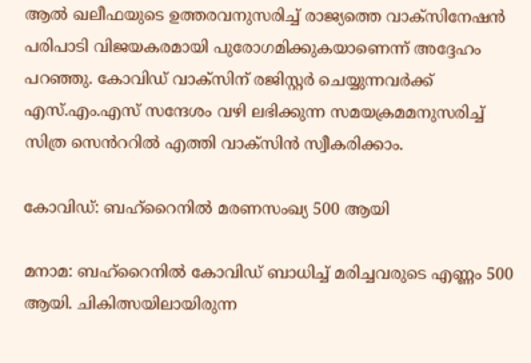ആൽ ഖലീഫയുടെ ഉത്തരവനുസരിച്ച് രാജ്യത്തെ വാക്സിനേഷൻ പരിപാടി വിജയകരമായി പുരോഗമിക്കുകയാണെന്ന് അദ്ദേഹം പറഞ്ഞു. കോവിഡ് വാക്സിന് രജിസ്റ്റർ ചെയ്യുന്നവർക്ക് എസ്.എം.എസ് സന്ദേശം വഴി ലഭിക്കുന്ന സമയക്രമമനുസരിച്ച് സിത്ര സെൻററിൽ എത്തി വാക്സിൻ സ്വീകരിക്കാം.

കോവിഡ്: ബഹ്റൈനിൽ മരണസംഖ്യ 500 ആയി

മനാമ: ബഹ്റൈനിൽ കോവിഡ് ബാധിച്ച് മരിച്ചവരുടെ എണ്ണം 500 ആയി. ചികിത്സയിലായിരുന്ന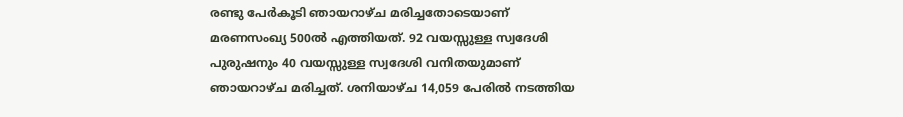രണ്ടു പേർകൂടി ഞായറാഴ്ച മരിച്ചതോടെയാണ് മരണസംഖ്യ 500ൽ എത്തിയത്. 92 വയസ്സുള്ള സ്വദേശി പുരുഷനും 40 വയസ്സുള്ള സ്വദേശി വനിതയുമാണ് ഞായറാഴ്ച മരിച്ചത്. ശനിയാഴ്ച 14,059 പേരിൽ നടത്തിയ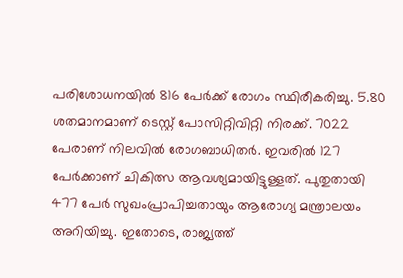പരിശോധനയിൽ 816 പേർക്ക് രോഗം സ്ഥിരീകരിച്ചു. 5.80 ശതമാനമാണ് ടെസ്റ്റ് പോസിറ്റിവിറ്റി നിരക്ക്. 7022 പേരാണ് നിലവിൽ രോഗബാധിതർ. ഇവരിൽ 127 പേർക്കാണ് ചികിത്സ ആവശ്യമായിട്ടുള്ളത്. പുതുതായി 477 പേർ സുഖംപ്രാപിച്ചതായും ആരോഗ്യ മന്ത്രാലയം അറിയിച്ചു. ഇതോടെ, രാജ്യത്ത്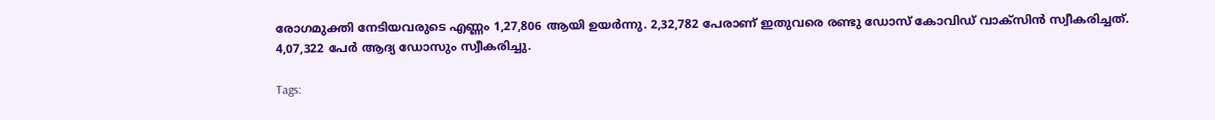രോഗമുക്തി നേടിയവരുടെ എണ്ണം 1,27,806 ആയി ഉയർന്നു. 2,32,782 പേരാണ് ഇതുവരെ രണ്ടു ഡോസ് കോവിഡ് വാക്സിൻ സ്വീകരിച്ചത്. 4,07,322 പേർ ആദ്യ ഡോസും സ്വീകരിച്ചു.

Tags: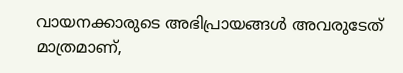വായനക്കാരുടെ അഭിപ്രായങ്ങള്‍ അവരുടേത് മാത്രമാണ്,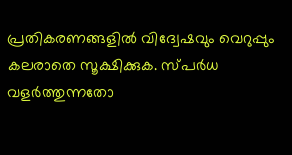പ്രതികരണങ്ങളിൽ വിദ്വേഷവും വെറുപ്പും കലരാതെ സൂക്ഷിക്കുക. സ്പർധ വളർത്തുന്നതോ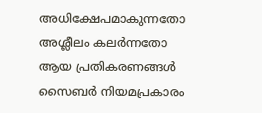അധിക്ഷേപമാകുന്നതോ അശ്ലീലം കലർന്നതോ ആയ പ്രതികരണങ്ങൾ സൈബർ നിയമപ്രകാരം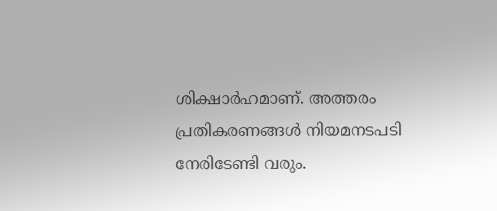ശിക്ഷാർഹമാണ്. അത്തരം പ്രതികരണങ്ങൾ നിയമനടപടി നേരിടേണ്ടി വരും.